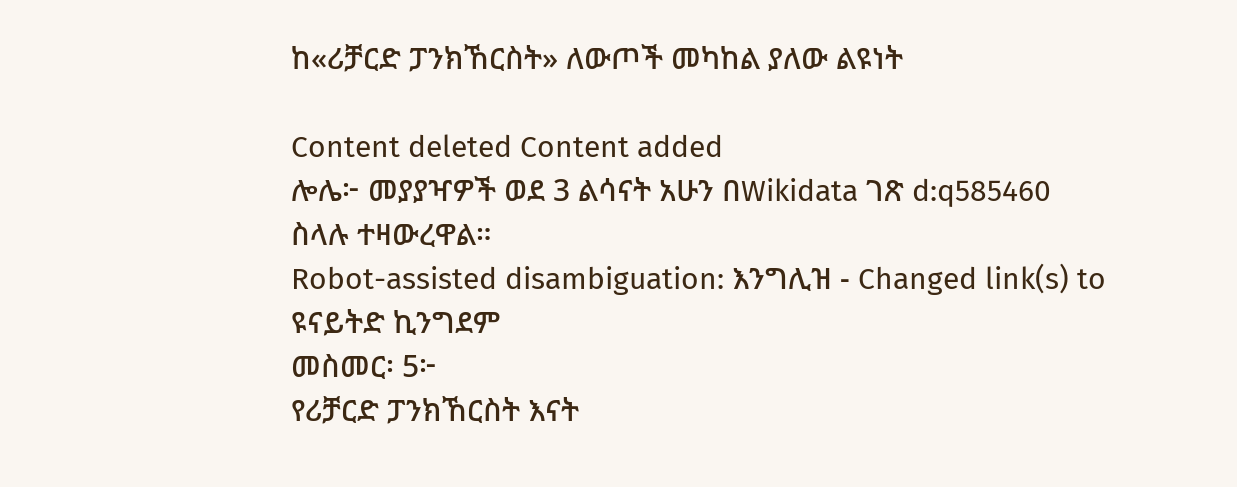ከ«ሪቻርድ ፓንክኸርስት» ለውጦች መካከል ያለው ልዩነት

Content deleted Content added
ሎሌ፦ መያያዣዎች ወደ 3 ልሳናት አሁን በWikidata ገጽ d:q585460 ስላሉ ተዛውረዋል።
Robot-assisted disambiguation: እንግሊዝ - Changed link(s) to ዩናይትድ ኪንግደም
መስመር፡ 5፦
የሪቻርድ ፓንክኸርስት እናት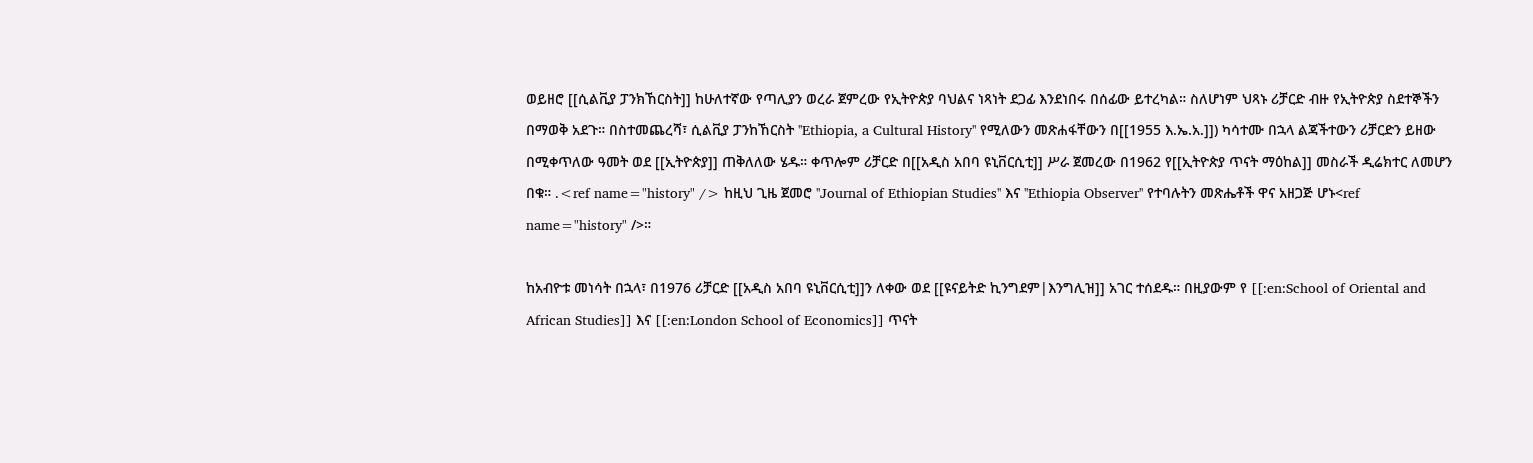ወይዘሮ [[ሲልቪያ ፓንክኸርስት]] ከሁለተኛው የጣሊያን ወረራ ጀምረው የኢትዮጵያ ባህልና ነጻነት ደጋፊ እንደነበሩ በሰፊው ይተረካል። ስለሆነም ህጻኑ ሪቻርድ ብዙ የኢትዮጵያ ስደተኞችን በማወቅ አደጉ። በስተመጨረሻ፣ ሲልቪያ ፓንከኸርስት ''Ethiopia, a Cultural History'' የሚለውን መጽሐፋቸውን በ[[1955 እ.ኤ.አ.]]) ካሳተሙ በኋላ ልጃችተውን ሪቻርድን ይዘው በሚቀጥለው ዓመት ወደ [[ኢትዮጵያ]] ጠቅለለው ሄዱ። ቀጥሎም ሪቻርድ በ[[አዲስ አበባ ዩኒቨርሲቲ]] ሥራ ጀመረው በ1962 የ[[ኢትዮጵያ ጥናት ማዕከል]] መስራች ዲሬክተር ለመሆን በቁ። .<ref name="history" /> ከዚህ ጊዜ ጀመሮ ''Journal of Ethiopian Studies'' እና ''Ethiopia Observer'' የተባሉትን መጽሔቶች ዋና አዘጋጅ ሆኑ<ref name="history" />።

ከአብዮቱ መነሳት በኋላ፣ በ1976 ሪቻርድ [[አዲስ አበባ ዩኒቨርሲቲ]]ን ለቀው ወደ [[ዩናይትድ ኪንግደም|እንግሊዝ]] አገር ተሰደዱ። በዚያውም የ [[:en:School of Oriental and African Studies]] እና [[:en:London School of Economics]] ጥናት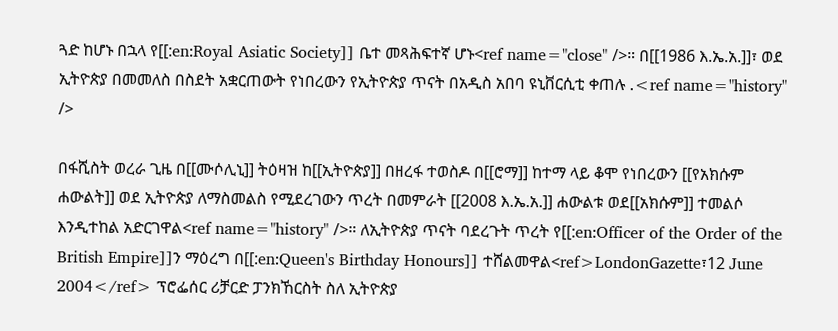ጓድ ከሆኑ በኋላ የ[[:en:Royal Asiatic Society]] ቤተ መጻሕፍተኛ ሆኑ<ref name="close" />። በ[[1986 እ.ኤ.አ.]]፣ ወደ ኢትዮጵያ በመመለስ በስደት አቋርጠውት የነበረውን የኢትዮጵያ ጥናት በአዲስ አበባ ዩኒቨርሲቲ ቀጠሉ .<ref name="history" />

በፋሺስት ወረራ ጊዜ በ[[ሙሶሊኒ]] ትዕዛዝ ከ[[ኢትዮጵያ]] በዘረፋ ተወስዶ በ[[ሮማ]] ከተማ ላይ ቆሞ የነበረውን [[የአክሱም ሐውልት]] ወደ ኢትዮጵያ ለማስመልስ የሚደረገውን ጥረት በመምራት [[2008 እ.ኤ.አ.]] ሐውልቱ ወደ[[አክሱም]] ተመልሶ እንዲተከል አድርገዋል<ref name="history" />። ለኢትዮጵያ ጥናት ባደረጉት ጥረት የ[[:en:Officer of the Order of the British Empire]]ን ማዕረግ በ[[:en:Queen's Birthday Honours]] ተሸልመዋል<ref>LondonGazette፣12 June 2004</ref> ፕሮፌሰር ሪቻርድ ፓንክኸርስት ስለ ኢትዮጵያ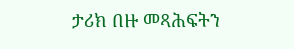ታሪክ በዙ መጻሕፍትን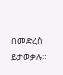በመድረስ ይታወቃሉ።